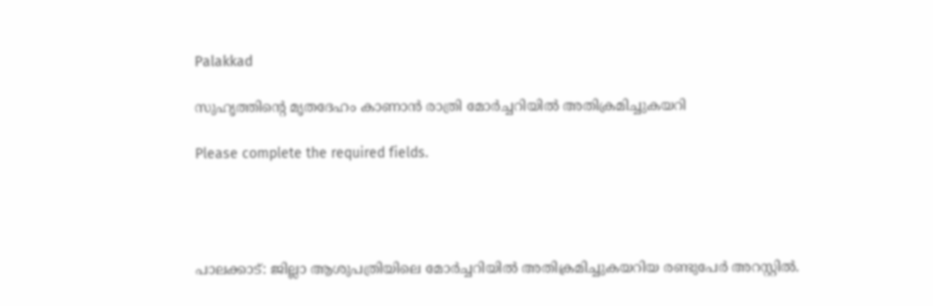Palakkad

സുഹൃത്തിന്റെ മൃതദേഹം കാണാൻ രാത്രി മോർച്ചറിയിൽ അതിക്രമിച്ചുകയറി

Please complete the required fields.




പാലക്കാട്: ജില്ലാ ആശുപത്രിയിലെ മോര്‍ച്ചറിയില്‍ അതിക്രമിച്ചുകയറിയ രണ്ടുപേര്‍ അറസ്റ്റില്‍.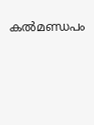കല്‍മണ്ഡപം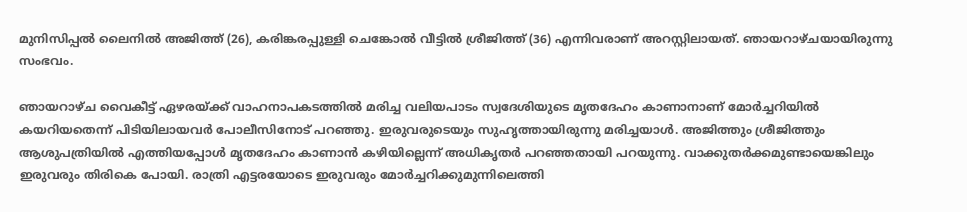മുനിസിപ്പല്‍ ലൈനില്‍ അജിത്ത് (26), കരിങ്കരപ്പുള്ളി ചെങ്കോല്‍ വീട്ടില്‍ ശ്രീജിത്ത് (36) എന്നിവരാണ് അറസ്റ്റിലായത്. ഞായറാഴ്ചയായിരുന്നു സംഭവം.

ഞായറാഴ്ച വൈകീട്ട് ഏഴരയ്ക്ക് വാഹനാപകടത്തില്‍ മരിച്ച വലിയപാടം സ്വദേശിയുടെ മൃതദേഹം കാണാനാണ് മോര്‍ച്ചറിയില്‍ കയറിയതെന്ന് പിടിയിലായവര്‍ പോലീസിനോട് പറഞ്ഞു. ഇരുവരുടെയും സുഹൃത്തായിരുന്നു മരിച്ചയാള്‍. അജിത്തും ശ്രീജിത്തും ആശുപത്രിയില്‍ എത്തിയപ്പോള്‍ മൃതദേഹം കാണാന്‍ കഴിയില്ലെന്ന് അധികൃതര്‍ പറഞ്ഞതായി പറയുന്നു. വാക്കുതര്‍ക്കമുണ്ടായെങ്കിലും ഇരുവരും തിരികെ പോയി. രാത്രി എട്ടരയോടെ ഇരുവരും മോര്‍ച്ചറിക്കുമുന്നിലെത്തി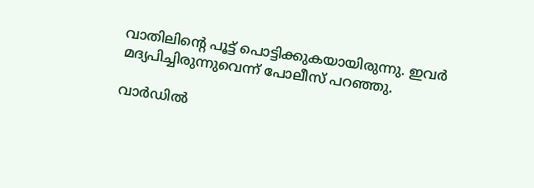വാതിലിന്റെ പൂട്ട് പൊട്ടിക്കുകയായിരുന്നു. ഇവര്‍ മദ്യപിച്ചിരുന്നുവെന്ന് പോലീസ് പറഞ്ഞു.

വാര്‍ഡില്‍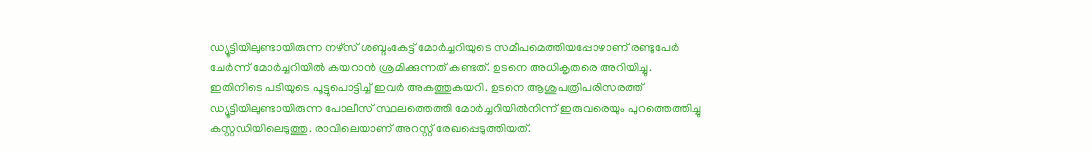ഡ്യൂട്ടിയിലുണ്ടായിരുന്ന നഴ്‌സ് ശബ്ദംകേട്ട് മോര്‍ച്ചറിയുടെ സമീപമെത്തിയപ്പോഴാണ് രണ്ടുപേര്‍ ചേര്‍ന്ന് മോര്‍ച്ചറിയില്‍ കയറാന്‍ ശ്രമിക്കുന്നത് കണ്ടത്. ഉടനെ അധികൃതരെ അറിയിച്ചു. ഇതിനിടെ പടിയുടെ പൂട്ടുപൊട്ടിച്ച് ഇവര്‍ അകത്തുകയറി. ഉടനെ ആശുപത്രിപരിസരത്ത് ഡ്യൂട്ടിയിലുണ്ടായിരുന്ന പോലീസ് സ്ഥലത്തെത്തി മോര്‍ച്ചറിയില്‍നിന്ന് ഇരുവരെയും പുറത്തെത്തിച്ചു കസ്റ്റഡിയിലെടുത്തു. രാവിലെയാണ് അറസ്റ്റ് രേഖപ്പെടുത്തിയത്.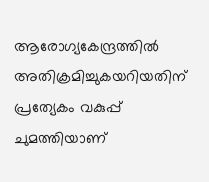ആരോഗ്യകേന്ദ്രത്തില്‍ അതിക്രമിച്ചുകയറിയതിന് പ്രത്യേകം വകുപ്പ് ചുമത്തിയാണ്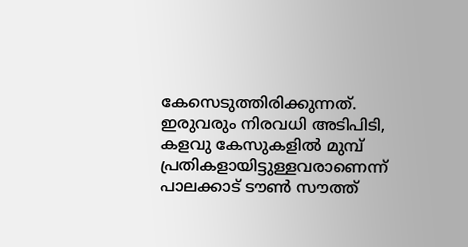കേസെടുത്തിരിക്കുന്നത്. ഇരുവരും നിരവധി അടിപിടി, കളവു കേസുകളില്‍ മുമ്പ് പ്രതികളായിട്ടുള്ളവരാണെന്ന് പാലക്കാട് ടൗണ്‍ സൗത്ത്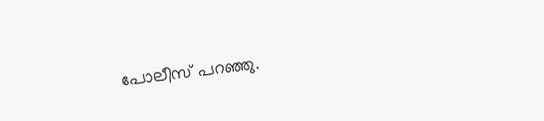പോലീസ് പറഞ്ഞു.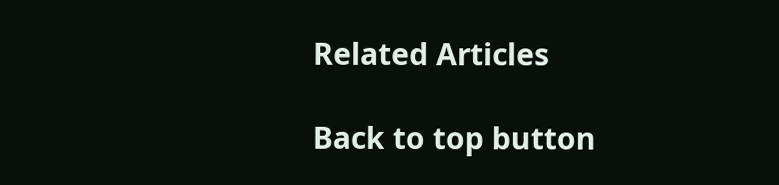Related Articles

Back to top button